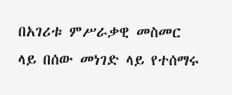በአገሪቱ ምሥራቃዊ መስመር ላይ በሰው መነገድ ላይ የተሰማሩ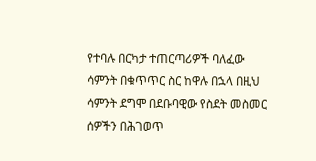የተባሉ በርካታ ተጠርጣሪዎች ባለፈው ሳምንት በቁጥጥር ስር ከዋሉ በኋላ በዚህ ሳምንት ደግሞ በደቡባዊው የስደት መስመር ሰዎችን በሕገወጥ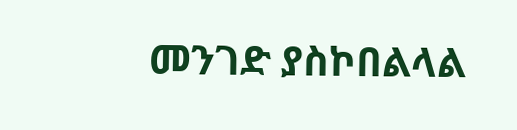መንገድ ያስኮበልላል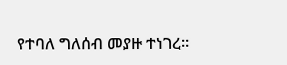የተባለ ግለሰብ መያዙ ተነገረ።